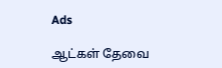Ads

ஆட்கள் தேவை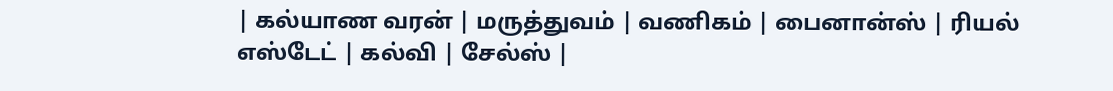| கல்யாண வரன் | மருத்துவம் | வணிகம் | பைனான்ஸ் | ரியல் எஸ்டேட் | கல்வி | சேல்ஸ் |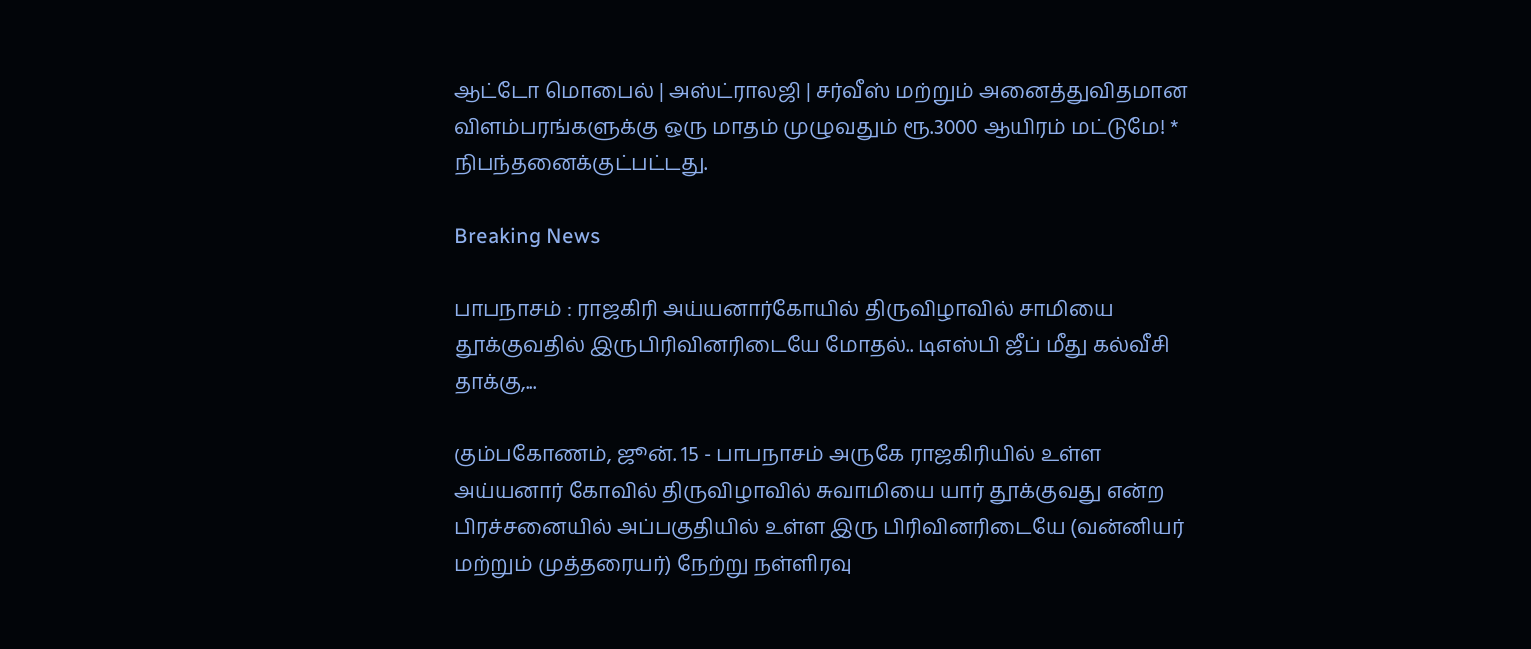ஆட்டோ மொபைல் | அஸ்ட்ராலஜி | சர்வீஸ் மற்றும் அனைத்துவிதமான விளம்பரங்களுக்கு ஒரு மாதம் முழுவதும் ரூ.3000 ஆயிரம் மட்டுமே! * நிபந்தனைக்குட்பட்டது.

Breaking News

பாபநாசம் : ராஜகிரி அய்யனார்கோயில் திருவிழாவில் சாமியை தூக்குவதில் இருபிரிவினரிடையே மோதல்.. டிஎஸ்பி ஜீப் மீது கல்வீசி தாக்கு,...

கும்பகோணம், ஜூன். 15 - பாபநாசம் அருகே ராஜகிரியில் உள்ள அய்யனார் கோவில் திருவிழாவில் சுவாமியை யார் தூக்குவது என்ற பிரச்சனையில் அப்பகுதியில் உள்ள இரு பிரிவினரிடையே (வன்னியர் மற்றும் முத்தரையர்) நேற்று நள்ளிரவு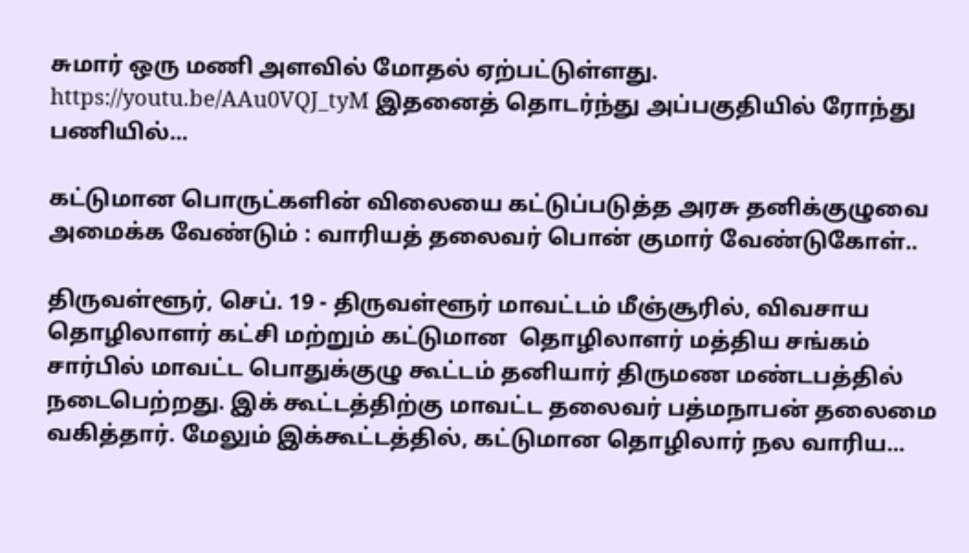சுமார் ஒரு மணி அளவில் மோதல் ஏற்பட்டுள்ளது. https://youtu.be/AAu0VQJ_tyM இதனைத் தொடர்ந்து அப்பகுதியில் ரோந்து பணியில்...

கட்டுமான பொருட்களின் விலையை கட்டுப்படுத்த அரசு தனிக்குழுவை அமைக்க வேண்டும் : வாரியத் தலைவர் பொன் குமார் வேண்டுகோள்..

திருவள்ளூர், செப். 19 - திருவள்ளூர் மாவட்டம் மீஞ்சூரில், விவசாய தொழிலாளர் கட்சி மற்றும் கட்டுமான  தொழிலாளர் மத்திய சங்கம் சார்பில் மாவட்ட பொதுக்குழு கூட்டம் தனியார் திருமண மண்டபத்தில் நடைபெற்றது. இக் கூட்டத்திற்கு மாவட்ட தலைவர் பத்மநாபன் தலைமை வகித்தார். மேலும் இக்கூட்டத்தில், கட்டுமான தொழிலார் நல வாரிய...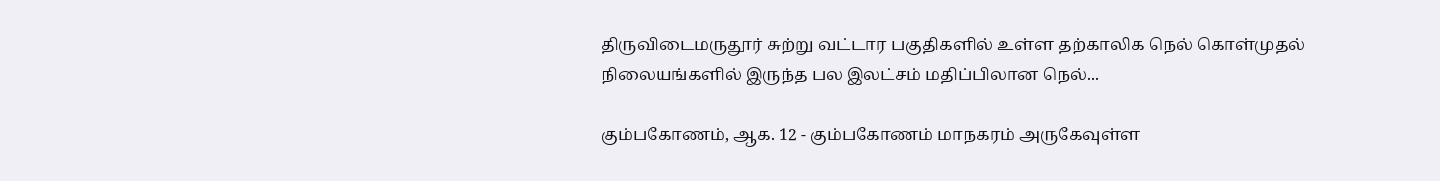திருவிடைமருதூர் சுற்று வட்டார பகுதிகளில் உள்ள தற்காலிக நெல் கொள்முதல் நிலையங்களில் இருந்த பல இலட்சம் மதிப்பிலான நெல்...

கும்பகோணம், ஆக. 12 - கும்பகோணம் மாநகரம் அருகேவுள்ள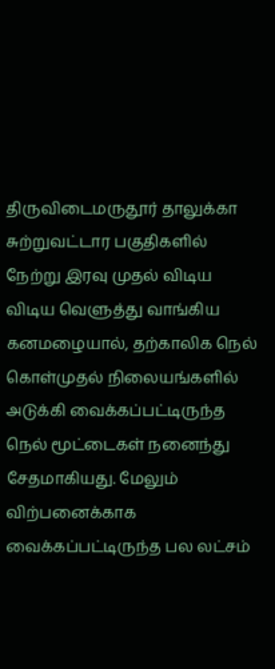திருவிடைமருதூர் தாலுக்கா சுற்றுவட்டார பகுதிகளில் நேற்று இரவு முதல் விடிய விடிய வெளுத்து வாங்கிய கனமழையால், தற்காலிக நெல் கொள்முதல் நிலையங்களில் அடுக்கி வைக்கப்பட்டிருந்த நெல் மூட்டைகள் நனைந்து சேதமாகியது. மேலும் விற்பனைக்காக வைக்கப்பட்டிருந்த பல லட்சம்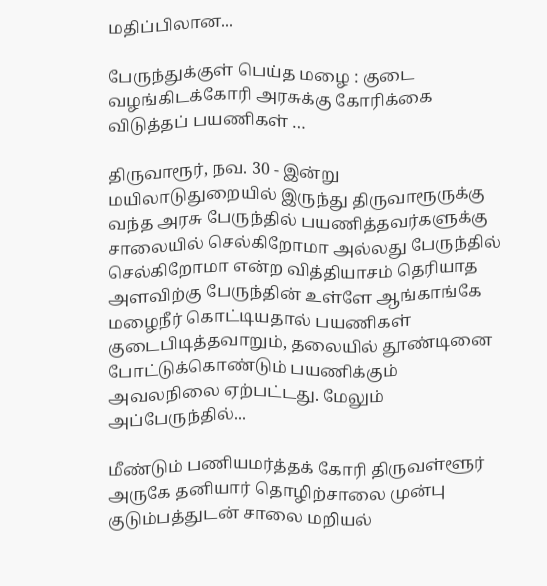மதிப்பிலான...

பேருந்துக்குள் பெய்த மழை : குடை வழங்கிடக்கோரி அரசுக்கு கோரிக்கை விடுத்தப் பயணிகள் …

திருவாரூர், நவ. 30 - இன்று மயிலாடுதுறையில் இருந்து திருவாரூருக்கு வந்த அரசு பேருந்தில் பயணித்தவர்களுக்கு சாலையில் செல்கிறோமா அல்லது பேருந்தில் செல்கிறோமா என்ற வித்தியாசம் தெரியாத அளவிற்கு பேருந்தின் உள்ளே ஆங்காங்கே மழைநீர் கொட்டியதால் பயணிகள் குடைபிடித்தவாறும், தலையில் தூண்டினை போட்டுக்கொண்டும் பயணிக்கும் அவலநிலை ஏற்பட்டது. மேலும் அப்பேருந்தில்...

மீண்டும் பணியமர்த்தக் கோரி திருவள்ளூர் அருகே தனியார் தொழிற்சாலை முன்பு குடும்பத்துடன் சாலை மறியல்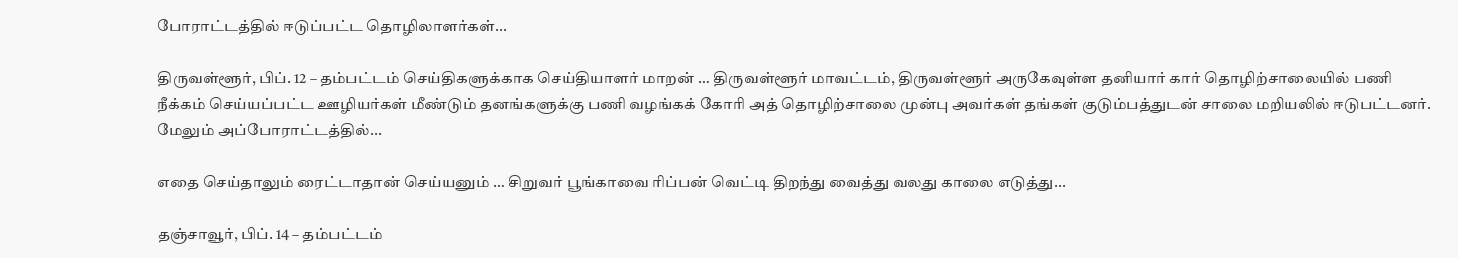போராட்டத்தில் ஈடுப்பட்ட தொழிலாளர்கள்...

திருவள்ளூர், பிப். 12 – தம்பட்டம் செய்திகளுக்காக செய்தியாளர் மாறன் … திருவள்ளூர் மாவட்டம், திருவள்ளூர் அருகேவுள்ள தனியார் கார் தொழிற்சாலையில் பணி நீக்கம் செய்யப்பட்ட ஊழியர்கள் மீண்டும் தனங்களுக்கு பணி வழங்கக் கோரி அத் தொழிற்சாலை முன்பு அவர்கள் தங்கள் குடும்பத்துடன் சாலை மறியலில் ஈடுபட்டனர். மேலும் அப்போராட்டத்தில்...

எதை செய்தாலும் ரைட்டாதான் செய்யனும் … சிறுவர் பூங்காவை ரிப்பன் வெட்டி திறந்து வைத்து வலது காலை எடுத்து...

தஞ்சாவூர், பிப். 14 – தம்பட்டம்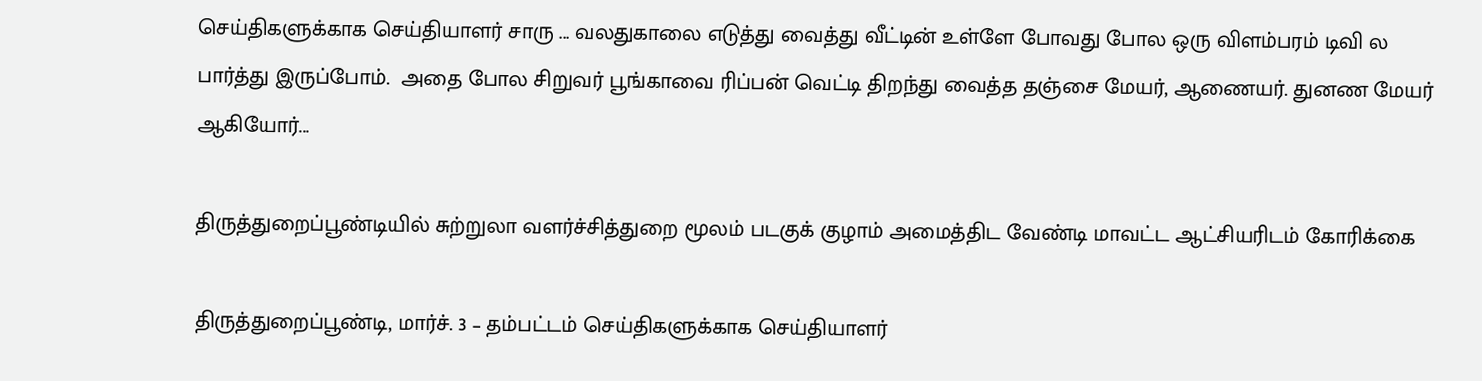செய்திகளுக்காக செய்தியாளர் சாரு ... வலதுகாலை எடுத்து வைத்து வீட்டின் உள்ளே போவது போல ஒரு விளம்பரம் டிவி ல பார்த்து இருப்போம்.  அதை போல சிறுவர் பூங்காவை ரிப்பன் வெட்டி திறந்து வைத்த தஞ்சை மேயர், ஆணையர். துனண மேயர் ஆகியோர்...

திருத்துறைப்பூண்டியில் சுற்றுலா வளர்ச்சித்துறை மூலம் படகுக் குழாம் அமைத்திட வேண்டி மாவட்ட ஆட்சியரிடம் கோரிக்கை

திருத்துறைப்பூண்டி, மார்ச். 3 – தம்பட்டம் செய்திகளுக்காக செய்தியாளர்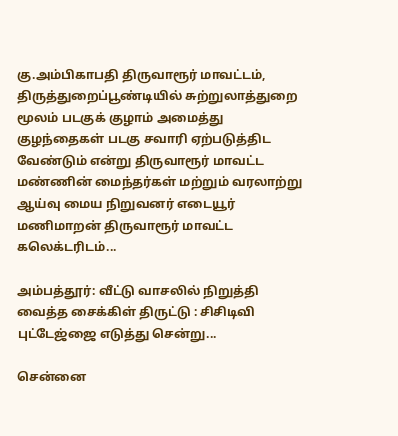கு.அம்பிகாபதி திருவாரூர் மாவட்டம், திருத்துறைப்பூண்டியில் சுற்றுலாத்துறை மூலம் படகுக் குழாம் அமைத்து குழந்தைகள் படகு சவாரி ஏற்படுத்திட வேண்டும் என்று திருவாரூர் மாவட்ட  மண்ணின் மைந்தர்கள் மற்றும் வரலாற்று ஆய்வு மைய நிறுவனர் எடையூர் மணிமாறன் திருவாரூர் மாவட்ட கலெக்டரிடம்...

அம்பத்தூர்: வீட்டு வாசலில் நிறுத்தி வைத்த சைக்கிள் திருட்டு : சிசிடிவி புட்டேஜ்ஜை எடுத்து சென்று...

சென்னை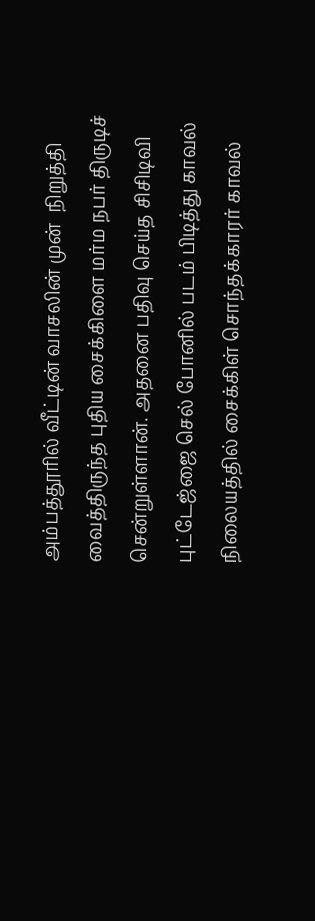அம்பத்தூரில் வீட்டின் வாசலின் முன்  நிறுத்தி வைத்திருந்த புதிய சைக்கிளை மர்ம நபர் திருடிச் சென்றுள்ளான். அதனை பதிவு செய்த சிசிடிவி புட்டேஜ்ஜை செல் போனில் படம் பிடித்து காவல் நிலையத்தில் சைக்கிள் சொந்தக்காரர் காவல்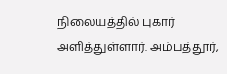நிலையத்தில் புகார் அளித்துள்ளார். அம்பத்தூர்,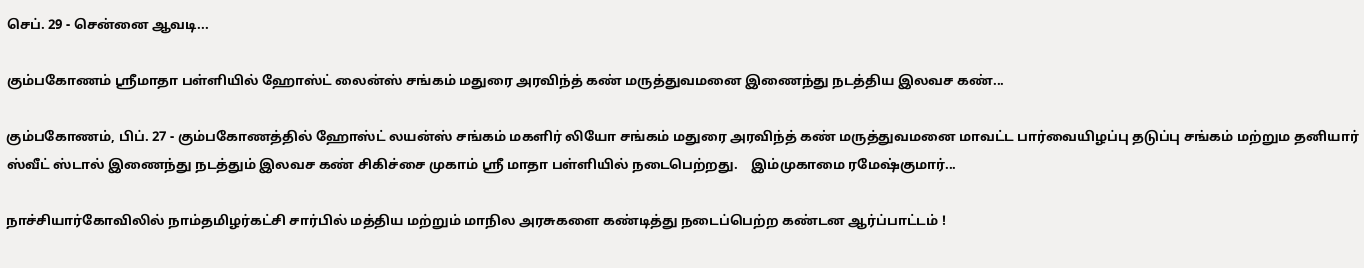செப். 29 - சென்னை ஆவடி...

கும்பகோணம் ஸ்ரீமாதா பள்ளியில் ஹோஸ்ட் லைன்ஸ் சங்கம் மதுரை அரவிந்த் கண் மருத்துவமனை இணைந்து நடத்திய இலவச கண்...

கும்பகோணம், பிப். 27 - கும்பகோணத்தில் ஹோஸ்ட் லயன்ஸ் சங்கம் மகளிர் லியோ சங்கம் மதுரை அரவிந்த் கண் மருத்துவமனை மாவட்ட பார்வையிழப்பு தடுப்பு சங்கம் மற்றும தனியார் ஸ்வீட் ஸ்டால் இணைந்து நடத்தும் இலவச கண் சிகிச்சை முகாம் ஸ்ரீ மாதா பள்ளியில் நடைபெற்றது.    இம்முகாமை ரமேஷ்குமார்...

நாச்சியார்கோவிலில் நாம்தமிழர்கட்சி சார்பில் மத்திய மற்றும் மாநில அரசுகளை கண்டித்து நடைப்பெற்ற கண்டன ஆர்ப்பாட்டம் !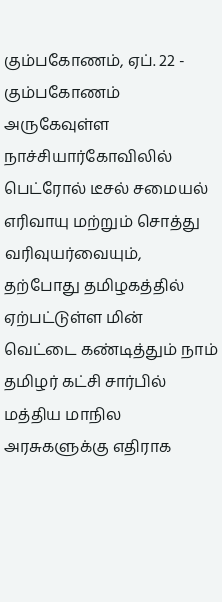கும்பகோணம், ஏப். 22 - கும்பகோணம் அருகேவுள்ள நாச்சியார்கோவிலில் பெட்ரோல் டீசல் சமையல் எரிவாயு மற்றும் சொத்து வரிவுயர்வையும், தற்போது தமிழகத்தில் ஏற்பட்டுள்ள மின் வெட்டை கண்டித்தும் நாம் தமிழர் கட்சி சார்பில் மத்திய மாநில அரசுகளுக்கு எதிராக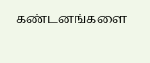கண்டனங்களை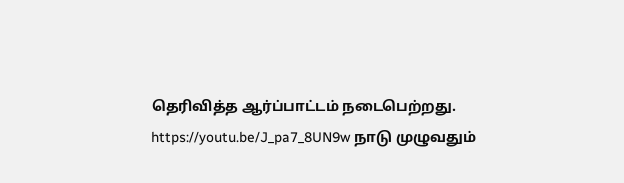தெரிவித்த ஆர்ப்பாட்டம் நடைபெற்றது. https://youtu.be/J_pa7_8UN9w நாடு முழுவதும்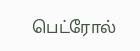பெட்ரோல்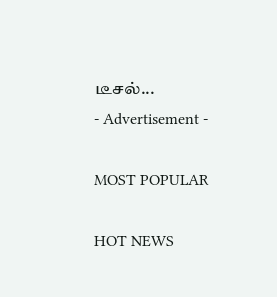டீசல்...
- Advertisement -

MOST POPULAR

HOT NEWS